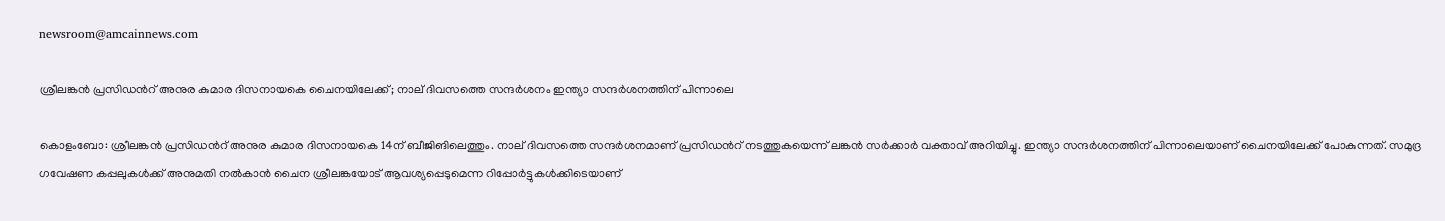newsroom@amcainnews.com

ശ്രീലങ്കൻ പ്രസിഡൻറ് അനുര കുമാര ദിസനായകെ ചൈനയിലേക്ക്; നാല് ദിവസത്തെ സന്ദർശനം ഇന്ത്യാ സന്ദർശനത്തിന് പിന്നാലെ

കൊളംബോ: ശ്രീലങ്കൻ പ്രസിഡൻറ് അനുര കുമാര ദിസനായകെ 14ന് ബീജിങിലെത്തും. നാല് ദിവസത്തെ സന്ദർശനമാണ് പ്രസിഡൻറ് നടത്തുകയെന്ന് ലങ്കൻ സർക്കാർ വക്താവ് അറിയിച്ചു. ഇന്ത്യാ സന്ദർശനത്തിന് പിന്നാലെയാണ് ചൈനയിലേക്ക് പോകുന്നത്. സമുദ്ര ഗവേഷണ കപ്പലുകൾക്ക് അനുമതി നൽകാൻ ചൈന ശ്രീലങ്കയോട് ആവശ്യപ്പെടുമെന്ന റിപ്പോർട്ടുകൾക്കിടെയാണ്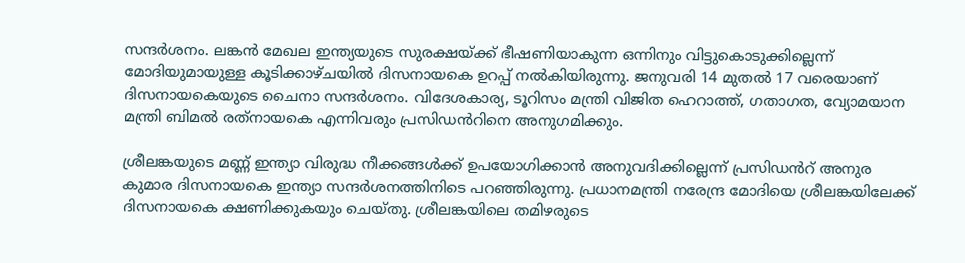സന്ദർശനം. ലങ്കൻ മേഖല ഇന്ത്യയുടെ സുരക്ഷയ്ക്ക് ഭീഷണിയാകുന്ന ഒന്നിനും വിട്ടുകൊടുക്കില്ലെന്ന് മോദിയുമായുള്ള കൂടിക്കാഴ്ചയിൽ ദിസനായകെ ഉറപ്പ് നൽകിയിരുന്നു. ജനുവരി 14 മുതൽ 17 വരെയാണ് ദിസനായകെയുടെ ചൈനാ സന്ദർശനം. വിദേശകാര്യ, ടൂറിസം മന്ത്രി വിജിത ഹെറാത്ത്, ഗതാഗത, വ്യോമയാന മന്ത്രി ബിമൽ രത്‌നായകെ എന്നിവരും പ്രസിഡൻറിനെ അനുഗമിക്കും.

ശ്രീലങ്കയുടെ മണ്ണ് ഇന്ത്യാ വിരുദ്ധ നീക്കങ്ങൾക്ക് ഉപയോഗിക്കാൻ അനുവദിക്കില്ലെന്ന് പ്രസിഡൻറ് അനുര കുമാര ദിസനായകെ ഇന്ത്യാ സന്ദർശനത്തിനിടെ പറഞ്ഞിരുന്നു. പ്രധാനമന്ത്രി നരേന്ദ്ര മോദിയെ ശ്രീലങ്കയിലേക്ക് ദിസനായകെ ക്ഷണിക്കുകയും ചെയ്തു. ശ്രീലങ്കയിലെ തമിഴരുടെ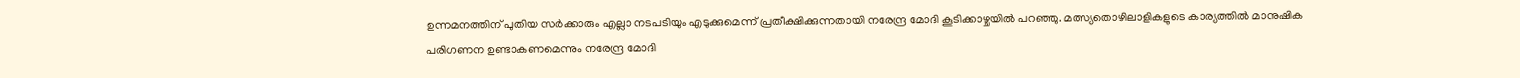ഉന്നമനത്തിന് പുതിയ സർക്കാരും എല്ലാ നടപടിയും എടുക്കുമെന്ന് പ്രതീക്ഷിക്കുന്നതായി നരേന്ദ്ര മോദി കൂടിക്കാഴ്ചയിൽ പറഞ്ഞു. മത്സ്യതൊഴിലാളികളുടെ കാര്യത്തിൽ മാനുഷിക പരിഗണന ഉണ്ടാകണമെന്നും നരേന്ദ്ര മോദി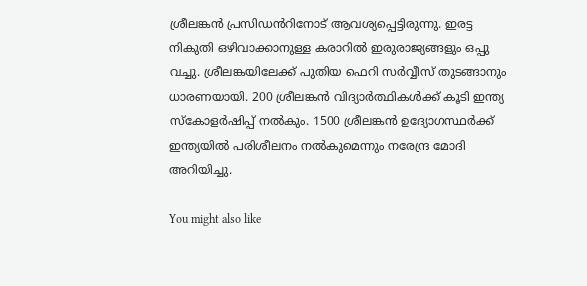ശ്രീലങ്കൻ പ്രസിഡൻറിനോട് ആവശ്യപ്പെട്ടിരുന്നു. ഇരട്ട നികുതി ഒഴിവാക്കാനുള്ള കരാറിൽ ഇരുരാജ്യങ്ങളും ഒപ്പു വച്ചു. ശ്രീലങ്കയിലേക്ക് പുതിയ ഫെറി സർവ്വീസ് തുടങ്ങാനും ധാരണയായി. 200 ശ്രീലങ്കൻ വിദ്യാർത്ഥികൾക്ക് കൂടി ഇന്ത്യ സ്കോളർഷിപ്പ് നൽകും. 1500 ശ്രീലങ്കൻ ഉദ്യോഗസ്ഥർക്ക് ഇന്ത്യയിൽ പരിശീലനം നൽകുമെന്നും നരേന്ദ്ര മോദി അറിയിച്ചു.

You might also like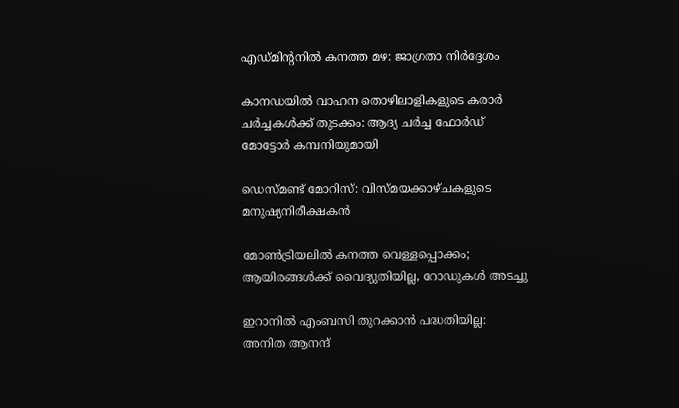എഡ്മിന്‍റനിൽ കനത്ത മഴ: ജാഗ്രതാ നിർദ്ദേശം

കാനഡയിൽ വാഹന തൊഴിലാളികളുടെ കരാർ ചർച്ചകൾക്ക് തുടക്കം: ആദ്യ ചർച്ച ഫോർഡ് മോട്ടോർ കമ്പനിയുമായി

ഡെസ്മണ്ട് മോറിസ്: വിസ്മയക്കാഴ്ചകളുടെ മനുഷ്യനിരീക്ഷകൻ

മോൺട്രിയലിൽ കനത്ത വെള്ളപ്പൊക്കം; ആയിരങ്ങൾക്ക് വൈദ്യുതിയില്ല, റോഡുകൾ അടച്ചു

ഇറാനിൽ എംബസി തുറക്കാൻ പദ്ധതിയില്ല: അനിത ആനന്ദ്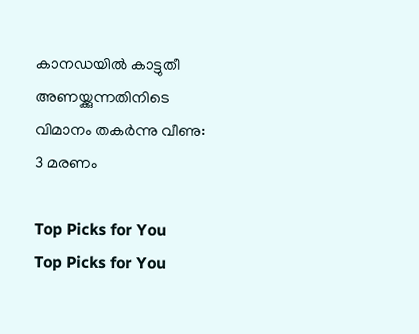കാനഡയിൽ കാട്ടുതീ അണയ്ക്കുന്നതിനിടെ വിമാനം തകർന്നു വീണു: 3 മരണം

Top Picks for You
Top Picks for You